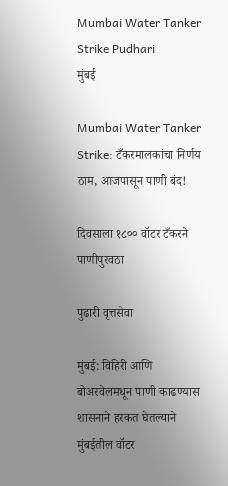Mumbai Water Tanker Strike Pudhari
मुंबई

Mumbai Water Tanker Strike: टँकरमालकांचा निर्णय ठाम, आजपासून पाणी बंद!

दिवसाला १८०० वॉटर टँकरने पाणीपुरवठा

पुढारी वृत्तसेवा

मुंबई: विहिरी आणि बोअरवेलमधून पाणी काढण्यास शासनाने हरकत घेतल्याने मुंबईतील वॉटर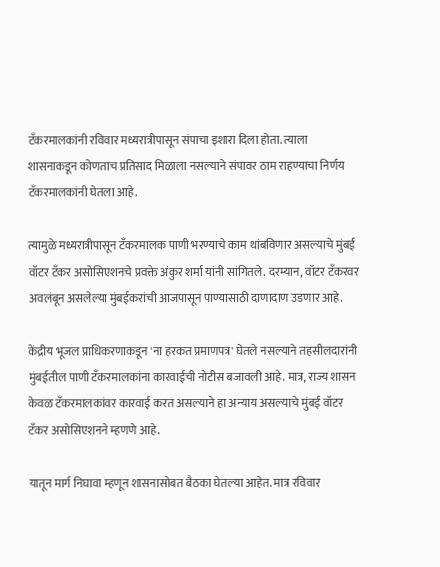टँकरमालकांनी रविवार मध्यरात्रीपासून संपाचा इशारा दिला होता. त्याला शासनाकडून कोणताच प्रतिसाद मिळाला नसल्याने संपावर ठाम राहण्याचा निर्णय टँकरमालकांनी घेतला आहे.

त्यामुळे मध्यरात्रीपासून टँकरमालक पाणी भरण्याचे काम थांबविणार असल्याचे मुंबई वॉटर टँकर असोसिएशनचे प्रवक्ते अंकुर शर्मा यांनी सांगितले. दरम्यान, वॉटर टँकरवर अवलंबून असलेल्या मुंबईकरांची आजपासून पाण्यासाठी दाणादाण उडणार आहे.

केंद्रीय भूजल प्राधिकरणाकडून 'ना हरकत प्रमाणपत्र' घेतले नसल्याने तहसीलदारांनी मुंबईतील पाणी टँकरमालकांना कारवाईची नोटीस बजावली आहे. मात्र, राज्य शासन केवळ टँकरमालकांवर कारवाई करत असल्याने हा अन्याय असल्याचे मुंबई वॉटर टँकर असोसिएशनने म्हणणे आहे.

यातून मार्ग निघावा म्हणून शासनासोबत बैठका घेतल्या आहेत. मात्र रविवार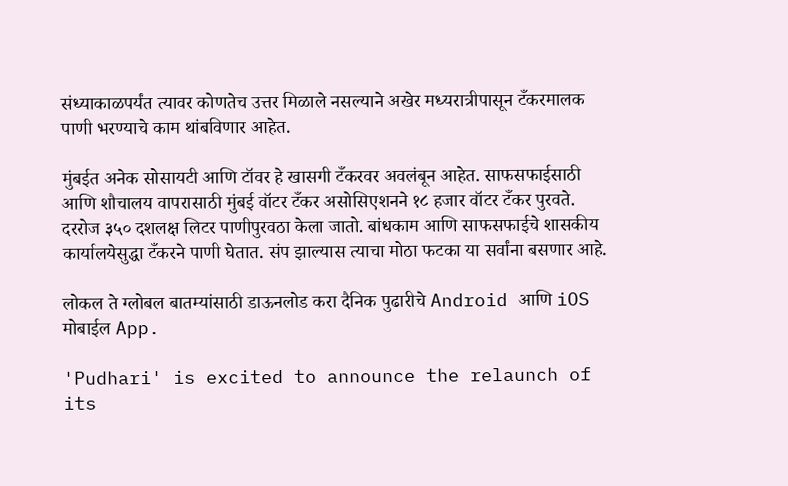संध्याकाळपर्यंत त्यावर कोणतेच उत्तर मिळाले नसल्याने अखेर मध्यरात्रीपासून टँकरमालक पाणी भरण्याचे काम थांबविणार आहेत.

मुंबईत अनेक सोसायटी आणि टॉवर हे खासगी टँकरवर अवलंबून आहेत. साफसफाईसाठी आणि शौचालय वापरासाठी मुंबई वॉटर टँकर असोसिएशनने १८ हजार वॉटर टँकर पुरवते. दररोज ३५० दशलक्ष लिटर पाणीपुरवठा केला जातो. बांधकाम आणि साफसफाईचे शासकीय कार्यालयेसुद्धा टँकरने पाणी घेतात. संप झाल्यास त्याचा मोठा फटका या सर्वांना बसणार आहे.

लोकल ते ग्लोबल बातम्यांसाठी डाऊनलोड करा दैनिक पुढारीचे Android आणि iOS मोबाईल App.

'Pudhari' is excited to announce the relaunch of its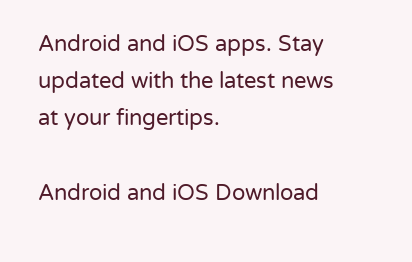Android and iOS apps. Stay updated with the latest news at your fingertips.

Android and iOS Download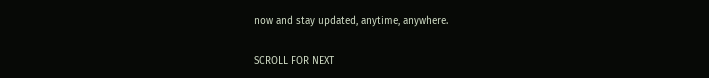now and stay updated, anytime, anywhere.

SCROLL FOR NEXT